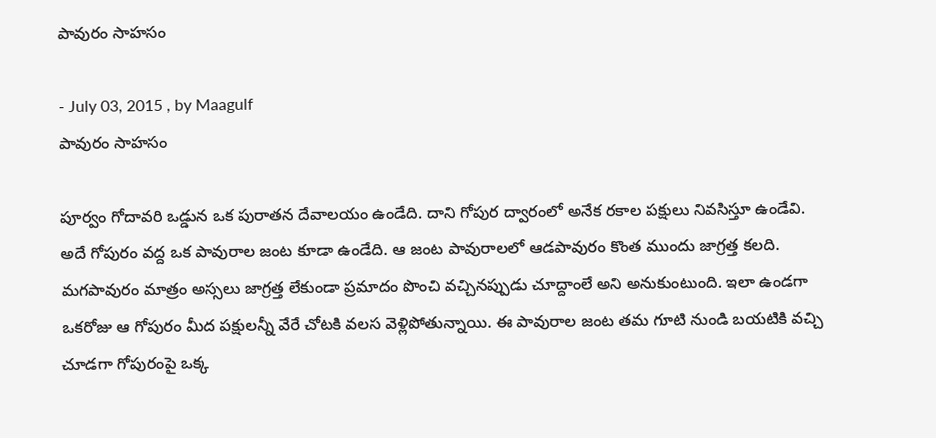పావురం సాహసం

- July 03, 2015 , by Maagulf
పావురం సాహసం

పూర్వం గోదావరి ఒడ్డున ఒక పురాతన దేవాలయం ఉండేది. దాని గోపుర ద్వారంలో అనేక రకాల పక్షులు నివసిస్తూ ఉండేవి. అదే గోపురం వద్ద ఒక పావురాల జంట కూడా ఉండేది. ఆ జంట పావురాలలో ఆడపావురం కొంత ముందు జాగ్రత్త కలది. మగపావురం మాత్రం అస్సలు జాగ్రత్త లేకుండా ప్రమాదం పొంచి వచ్చినప్పుడు చూద్దాంలే అని అనుకుంటుంది. ఇలా ఉండగా ఒకరోజు ఆ గోపురం మీద పక్షులన్నీ వేరే చోటకి వలస వెళ్లిపోతున్నాయి. ఈ పావురాల జంట తమ గూటి నుండి బయటికి వచ్చి చూడగా గోపురంపై ఒక్క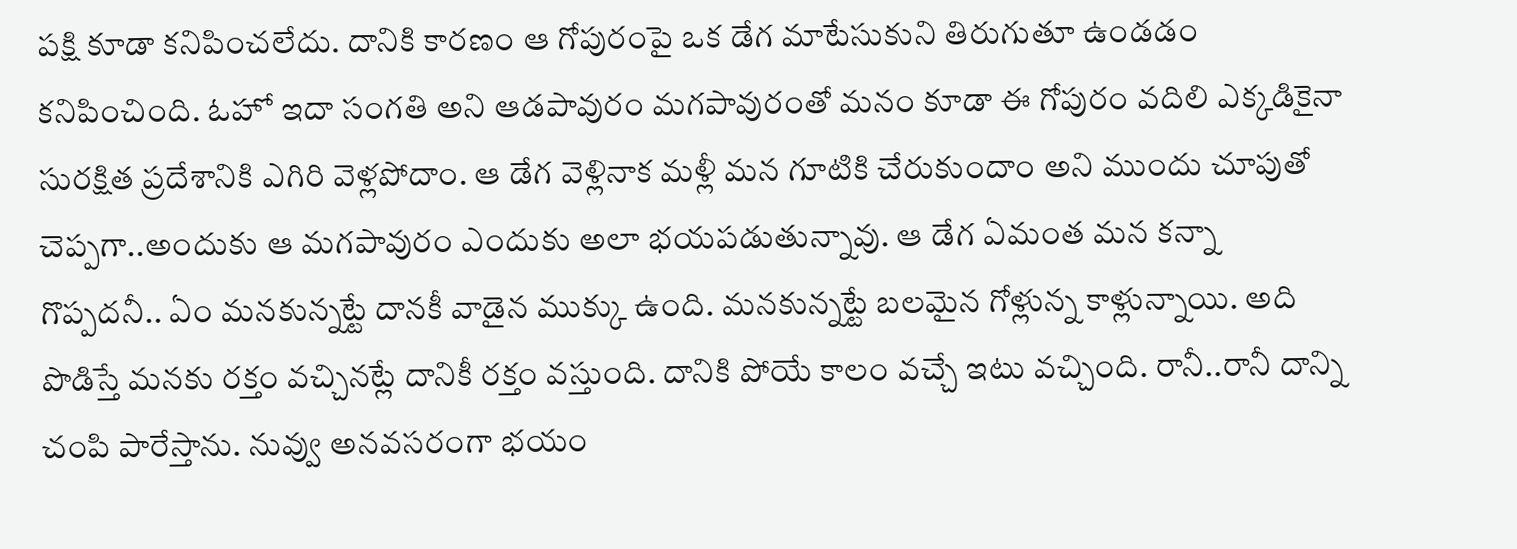పక్షి కూడా కనిపించలేదు. దానికి కారణం ఆ గోపురంపై ఒక డేగ మాటేసుకుని తిరుగుతూ ఉండడం కనిపించింది. ఓహో ఇదా సంగతి అని ఆడపావురం మగపావురంతో మనం కూడా ఈ గోపురం వదిలి ఎక్కడికైనా సురక్షిత ప్రదేశానికి ఎగిరి వెళ్లపోదాం. ఆ డేగ వెళ్లినాక మళ్లీ మన గూటికి చేరుకుందాం అని ముందు చూపుతో చెప్పగా..అందుకు ఆ మగపావురం ఎందుకు అలా భయపడుతున్నావు. ఆ డేగ ఏమంత మన కన్నా గొప్పదనీ.. ఏం మనకున్నట్టే దానకీ వాడైన ముక్కు ఉంది. మనకున్నట్టే బలమైన గోళ్లున్న కాళ్లున్నాయి. అది పొడిస్తే మనకు రక్తం వచ్చినట్లే దానికీ రక్తం వస్తుంది. దానికి పోయే కాలం వచ్చే ఇటు వచ్చింది. రానీ..రానీ దాన్ని చంపి పారేస్తాను. నువ్వు అనవసరంగా భయం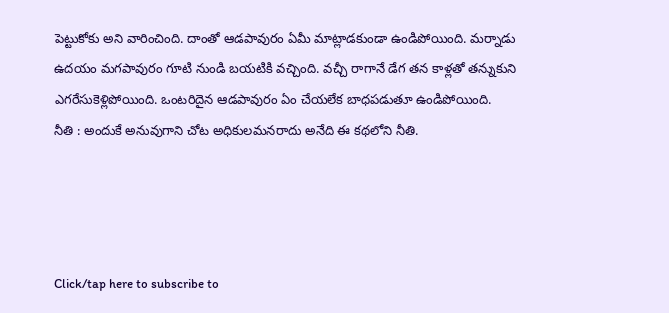పెట్టుకోకు అని వారించింది. దాంతో ఆడపావురం ఏమీ మాట్లాడకుండా ఉండిపోయింది. మర్నాడు ఉదయం మగపావురం గూటి నుండి బయటికి వచ్చింది. వచ్చీ రాగానే డేగ తన కాళ్లతో తన్నుకుని ఎగరేసుకెళ్లిపోయింది. ఒంటరిదైన ఆడపావురం ఏం చేయలేక బాధపడుతూ ఉండిపోయింది.
నీతి : అందుకే అనువుగాని చోట అధికులమనరాదు అనేది ఈ కథలోని నీతి.




Click/tap here to subscribe to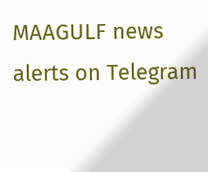MAAGULF news alerts on Telegram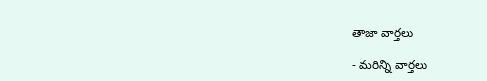తాజా వార్తలు

- మరిన్ని వార్తలు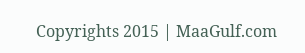Copyrights 2015 | MaaGulf.com